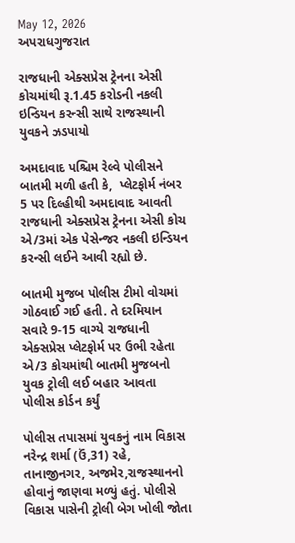May 12, 2026
અપરાધગુજરાત

રાજધાની એક્સપ્રેસ ટ્રેનના એસી કોચમાંથી રૂ.1.45 કરોડની નકલી ઇન્ડિયન કરન્સી સાથે રાજસ્થાની યુવકને ઝડપાયો

અમદાવાદ પશ્ચિમ રેલ્વે પોલીસને  બાતમી મળી હતી કે,  પ્લેટફોર્મ નંબર 5 પર દિલ્હીથી અમદાવાદ આવતી રાજધાની એક્સપ્રેસ ટ્રેનના એસી કોચ એ/3માં એક પેસેન્જર નકલી ઇન્ડિયન કરન્સી લઈને આવી રહ્યો છે.

બાતમી મુજબ પોલીસ ટીમો વોચમાં ગોઠવાઈ ગઈ હતી. તે દરમિયાન સવારે 9-15 વાગ્યે રાજધાની એક્સપ્રેસ પ્લેટફોર્મ પર ઉભી રહેતા એ/3 કોચમાંથી બાતમી મુજબનો યુવક ટ્રોલી લઈ બહાર આવતા પોલીસ કોર્ડન કર્યું

પોલીસ તપાસમાં યુવકનું નામ વિકાસ નરેન્દ્ર શર્મા (ઉં,31) રહે, તાનાજીનગર, અજમેર,રાજસ્થાનનો હોવાનું જાણવા મળ્યું હતું. પોલીસે વિકાસ પાસેની ટ્રોલી બેગ ખોલી જોતા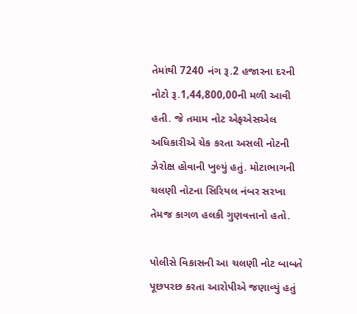તેમાંથી 7240 નંગ રૂ.2 હજારના દરની નોટો રૂ.1,44,800,00ની મળી આવી હતી. જે તમામ નોટ એફએસએલ અધિકારીએ ચેક કરતા અસલી નોટની ઝેરોક્ષ હોવાની ખુલ્યું હતું. મોટાભાગની ચલણી નોટના સિરિયલ નંબર સરખા તેમજ કાગળ હલકી ગુણવત્તાનો હતો.

પોલીસે વિકાસની આ ચલણી નોટ બાબતે પૂછપરછ કરતા આરોપીએ જણાવ્યું હતું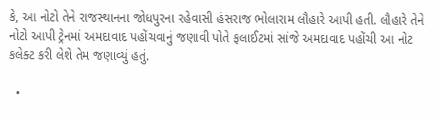કે, આ નોટો તેને રાજસ્થાનના જોધપુરના રહેવાસી હંસરાજ ભોલારામ લૌહારે આપી હતી. લૌહારે તેને નોટો આપી ટ્રેનમાં અમદાવાદ પહોંચવાનું જણાવી પોતે ફલાઈટમાં સાંજે અમદાવાદ પહોંચી આ નોટ કલેક્ટ કરી લેશે તેમ જણાવ્યું હતું.

  •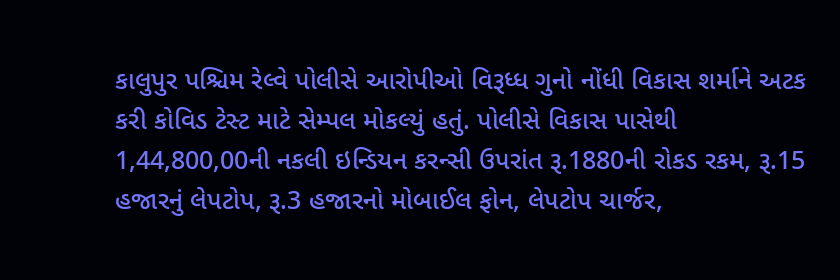કાલુપુર પશ્ચિમ રેલ્વે પોલીસે આરોપીઓ વિરૂધ્ધ ગુનો નોંધી વિકાસ શર્માને અટક કરી કોવિડ ટેસ્ટ માટે સેમ્પલ મોકલ્યું હતું. પોલીસે વિકાસ પાસેથી 1,44,800,00ની નકલી ઇન્ડિયન કરન્સી ઉપરાંત રૂ.1880ની રોકડ રકમ, રૂ.15 હજારનું લેપટોપ, રૂ.3 હજારનો મોબાઈલ ફોન, લેપટોપ ચાર્જર,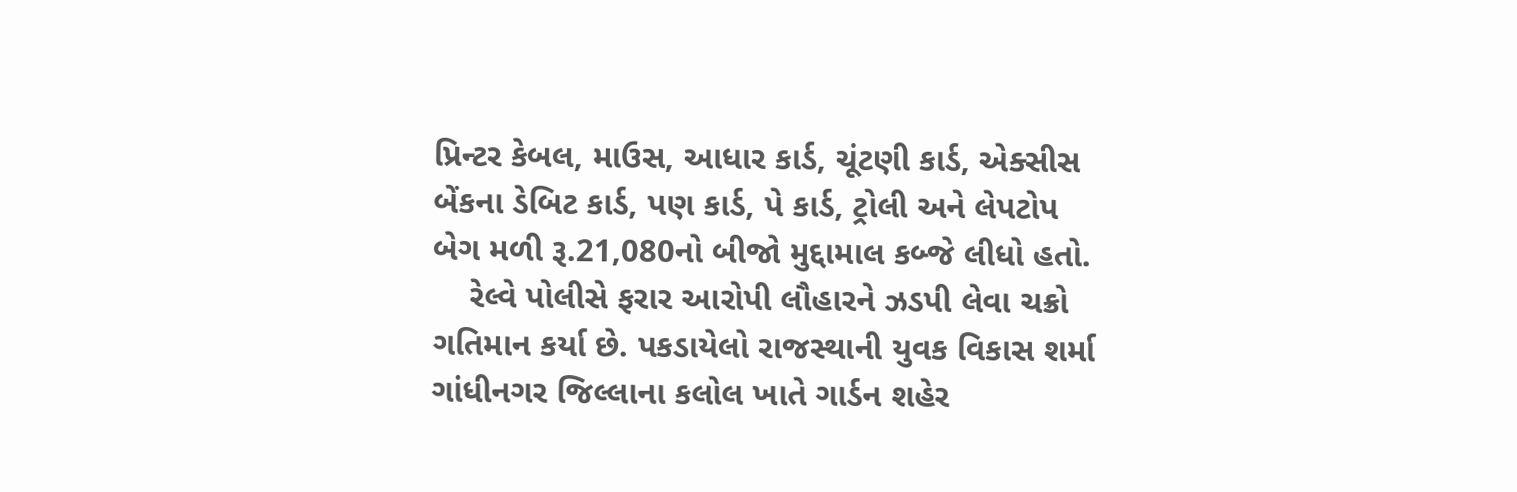પ્રિન્ટર કેબલ, માઉસ, આધાર કાર્ડ, ચૂંટણી કાર્ડ, એક્સીસ બેંકના ડેબિટ કાર્ડ, પણ કાર્ડ, પે કાર્ડ, ટ્રોલી અને લેપટોપ બેગ મળી રૂ.21,080નો બીજો મુદ્દામાલ કબ્જે લીધો હતો.
    રેલ્વે પોલીસે ફરાર આરોપી લૌહારને ઝડપી લેવા ચક્રો ગતિમાન કર્યા છે. પકડાયેલો રાજસ્થાની યુવક વિકાસ શર્મા ગાંધીનગર જિલ્લાના કલોલ ખાતે ગાર્ડન શહેર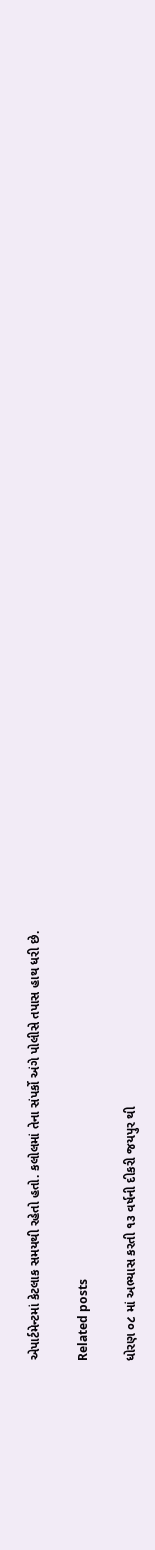એપાર્ટમેન્ટમાં કેટલાક સમયથી રહેતો હતો. કલોલમાં તેના સંપર્કો અંગે પોલીસે તપાસ હાથ ધરી છે.

Related posts

ધોરણ ૦૮ માં અભ્યાસ કરતી ૧૩ વર્ષની દીકરી જયપુર થી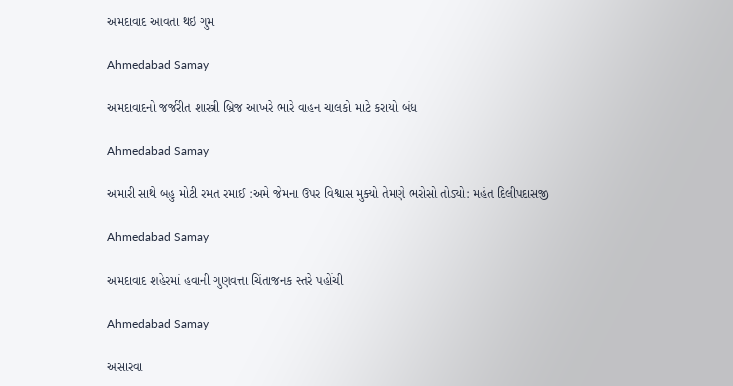અમદાવાદ આવતા થઇ ગુમ

Ahmedabad Samay

અમદાવાદનો જર્જરીત શાસ્ત્રી બ્રિજ આખરે ભારે વાહન ચાલકો માટે કરાયો બંધ

Ahmedabad Samay

અમારી સાથે બહુ મોટી રમત રમાઈ :અમે જેમના ઉપર વિશ્વાસ મુક્યો તેમણે ભરોસો તોડ્યો: મહંત દિલીપદાસજી

Ahmedabad Samay

અમદાવાદ શહેરમાં હવાની ગુણવત્તા ચિંતાજનક સ્તરે પહોંચી

Ahmedabad Samay

અસારવા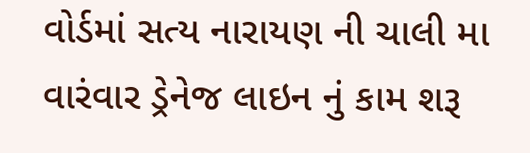વોર્ડમાં સત્ય નારાયણ ની ચાલી મા વારંવાર ડ્રેનેજ લાઇન નું કામ શરૂ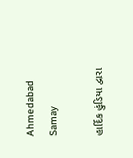Ahmedabad Samay

હાર્દિક હુંડિયા દ્વારા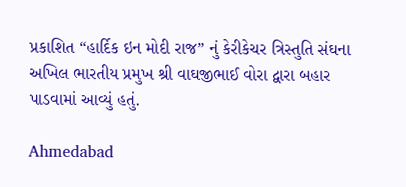પ્રકાશિત “હાર્દિક ઇન મોદી રાજ” નું કેરીકેચર ત્રિસ્તુતિ સંઘના અખિલ ભારતીય પ્રમુખ શ્રી વાઘજીભાઈ વોરા દ્વારા બહાર પાડવામાં આવ્યું હતું.

Ahmedabad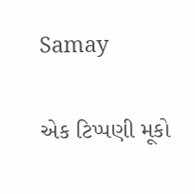Samay

એક ટિપ્પણી મૂકો